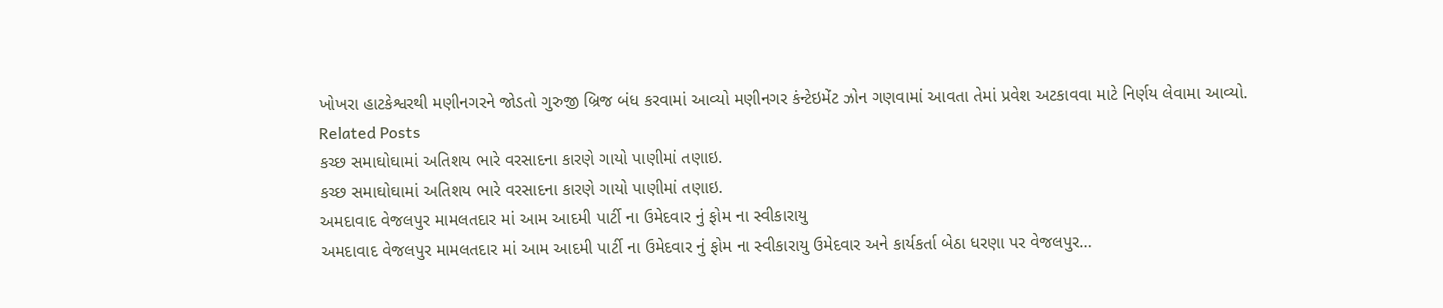ખોખરા હાટકેશ્વરથી મણીનગરને જોડતો ગુરુજી બ્રિજ બંધ કરવામાં આવ્યો મણીનગર કંન્ટેઇમેંટ ઝોન ગણવામાં આવતા તેમાં પ્રવેશ અટકાવવા માટે નિર્ણય લેવામા આવ્યો.
Related Posts
કચ્છ સમાઘોઘામાં અતિશય ભારે વરસાદના કારણે ગાયો પાણીમાં તણાઇ.
કચ્છ સમાઘોઘામાં અતિશય ભારે વરસાદના કારણે ગાયો પાણીમાં તણાઇ.
અમદાવાદ વેજલપુર મામલતદાર માં આમ આદમી પાર્ટી ના ઉમેદવાર નું ફોમ ના સ્વીકારાયુ
અમદાવાદ વેજલપુર મામલતદાર માં આમ આદમી પાર્ટી ના ઉમેદવાર નું ફોમ ના સ્વીકારાયુ ઉમેદવાર અને કાર્યકર્તા બેઠા ધરણા પર વેજલપુર…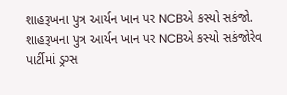શાહરૂખના પુત્ર આર્યન ખાન પર NCBએ કસ્યો સકંજો.
શાહરૂખના પુત્ર આર્યન ખાન પર NCBએ કસ્યો સકંજોરેવ પાર્ટીમાં ડ્રગ્સ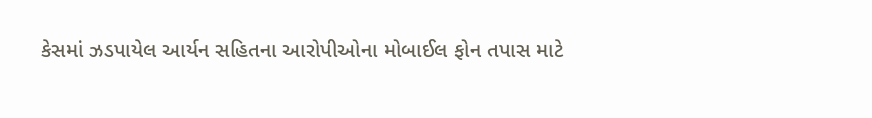કેસમાં ઝડપાયેલ આર્યન સહિતના આરોપીઓના મોબાઈલ ફોન તપાસ માટે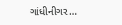ગાંધીનીગર…